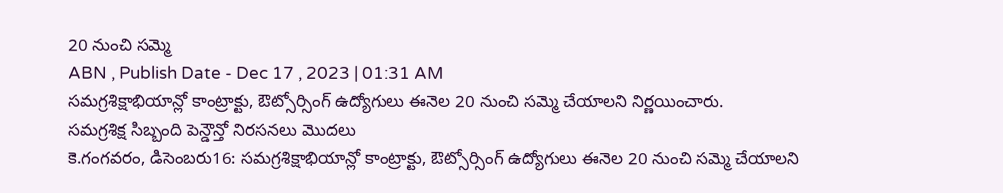20 నుంచి సమ్మె
ABN , Publish Date - Dec 17 , 2023 | 01:31 AM
సమగ్రశిక్షాభియాన్లో కాంట్రాక్టు, ఔట్సోర్సింగ్ ఉద్యోగులు ఈనెల 20 నుంచి సమ్మె చేయాలని నిర్ణయించారు.
సమగ్రశిక్ష సిబ్బంది పెన్డౌన్తో నిరసనలు మొదలు
కె.గంగవరం, డిసెంబరు16: సమగ్రశిక్షాభియాన్లో కాంట్రాక్టు, ఔట్సోర్సింగ్ ఉద్యోగులు ఈనెల 20 నుంచి సమ్మె చేయాలని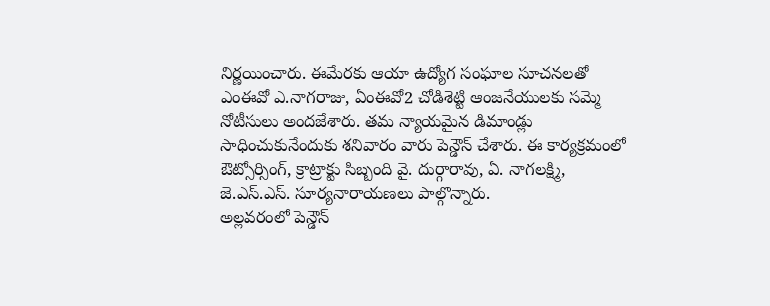నిర్ణయించారు. ఈమేరకు ఆయా ఉద్యోగ సంఘాల సూచనలతో ఎంఈవో ఎ.నాగరాజు, ఏంఈవో2 చోడిశెట్టి ఆంజనేయులకు సమ్మె నోటీసులు అందజేశారు. తమ న్యాయమైన డిమాండ్లు సాధించుకునేందుకు శనివారం వారు పెన్డౌన్ చేశారు. ఈ కార్యక్రమంలో ఔట్సోర్సింగ్, క్రాట్రాక్టు సిబ్బంది వై. దుర్గారావు, ఏ. నాగలక్ష్మి, జె.ఎస్.ఎస్. సూర్యనారాయణలు పాల్గొన్నారు.
అల్లవరంలో పెన్డౌన్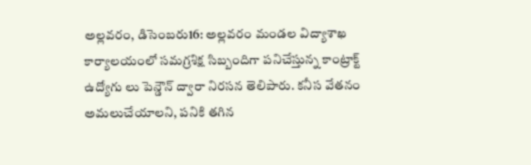అల్లవరం, డిసెంబరు16: అల్లవరం మండల విద్యాశాఖ కార్యాలయంలో సమగ్రశిక్ష సిబ్బందిగా పనిచేస్తున్న కాంట్రాక్ట్ ఉద్యోగు లు పెన్డౌన్ ద్వారా నిరసన తెలిపారు. కనీస వేతనం అమలుచేయాలని, పనికి తగిన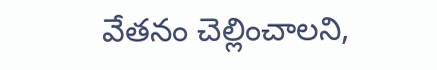వేతనం చెల్లించాలని,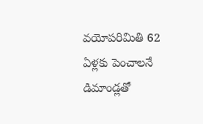వయోపరిమితి 62 ఏళ్లకు పెంచాలనే డిమాండ్లతో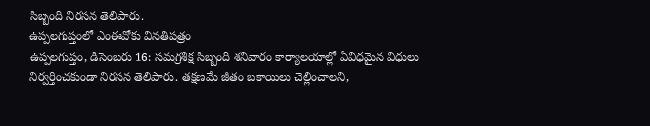సిబ్బంది నిరసన తెలిపారు.
ఉప్పలగుప్తంలో ఎంఈవోకు వినతిపత్రం
ఉప్పలగుప్తం, డిసెంబరు 16: సమగ్రశిక్ష సిబ్బంది శనివారం కార్యాలయాల్లో ఏవిధమైన విధులు నిర్వర్తించకుండా నిరసన తెలిపారు. తక్షణమే జీతం బకాయిలు చెల్లించాలని,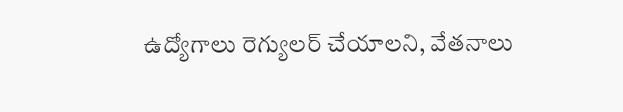ఉద్యోగాలు రెగ్యులర్ చేయాలని, వేతనాలు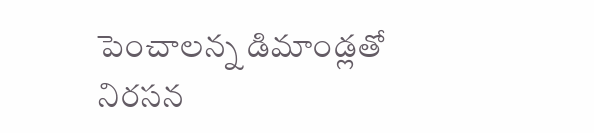పెంచాలన్న డిమాండ్లతో నిరసన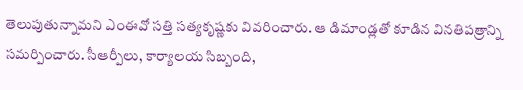తెలుపుతున్నామని ఎంఈవో సత్తి సత్యకృష్ణకు వివరించారు. ఆ డిమాండ్లతో కూడిన వినతిపత్రాన్ని సమర్పించారు. సీఆర్పీలు, కార్యాలయ సిబ్బంది,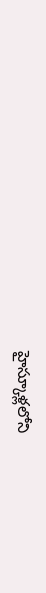హైస్కూళ్లలోని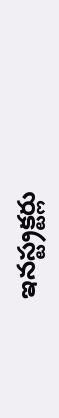ఇనస్ట్రక్టర్లు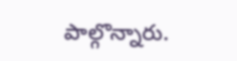పాల్గొన్నారు.